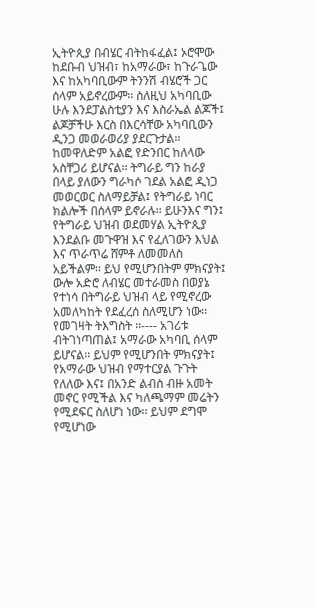ኢትዮጲያ በብሄር ብትከፋፈል፤ ኦሮሞው ከደቡብ ህዝብ፣ ከአማራው፣ ከጉራጌው እና ከአካባቢውም ትንንሽ ብሄሮች ጋር ሰላም አይኖረውም፡፡ ስለዚህ አካባቢው ሁሉ እንደፓልስቲያን እና እስራኤል ልጆች፤ ልጆቻችሁ እርስ በእርሳቸው አካባቢውን ዲንጋ መወራወሪያ ያደርጉታል፡፡ ከመዋለድም አልፎ የድንበር ከለላው አስቸጋሪ ይሆናል፡፡ ትግራይ ግን ከራያ በላይ ያለውን ግራካሶ ገደል አልፎ ዲነጋ መወርወር ስለማይቻል፤ የትግራይ ነባር ክልሎች በሰላም ይኖራሉ፡፡ ይሁንእና ግን፤ የትግራይ ህዝብ ወደመሃል ኢትዮጲያ እንደልቡ መጉዋዝ እና የፈለገውን እህል እና ጥራጥሬ ሸምቶ ለመመለስ አይችልም፡፡ ይህ የሚሆንበትም ምክናያት፤ ውሎ አድሮ ለብሄር መተራመስ በወያኔ የተነሳ በትግራይ ህዝብ ላይ የሚኖረው አመለካከት የደፈረሰ ስለሚሆን ነው፡፡
የመገዛት ትእግስት ፡፡---- አገሪቱ ብትገነጣጠል፤ አማራው አካባቢ ሰላም ይሆናል፡፡ ይህም የሚሆንበት ምክናያት፤ የአማራው ህዝብ የማተርያል ጉጉት የለለው እና፤ በአንድ ልብስ ብዙ አመት መኖር የሚችል እና ካለጫማም መሬትን የሚደፍር ስለሆነ ነው፡፡ ይህም ደግሞ የሚሆነው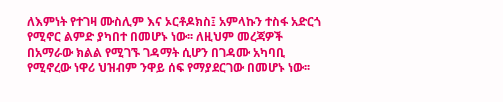ለእምነት የተገዛ ሙስሊም እና ኦርቶዶክስ፤ አምላኩን ተስፋ አድርጎ የሚኖር ልምድ ያካበተ በመሆኑ ነው፡፡ ለዚህም መረጃዎች በአማራው ክልል የሚገኙ ገዳማት ሲሆን በገዳሙ አካባቢ የሚኖረው ነዋሪ ህዝብም ንዋይ ሰፍ የማያደርገው በመሆኑ ነው፡፡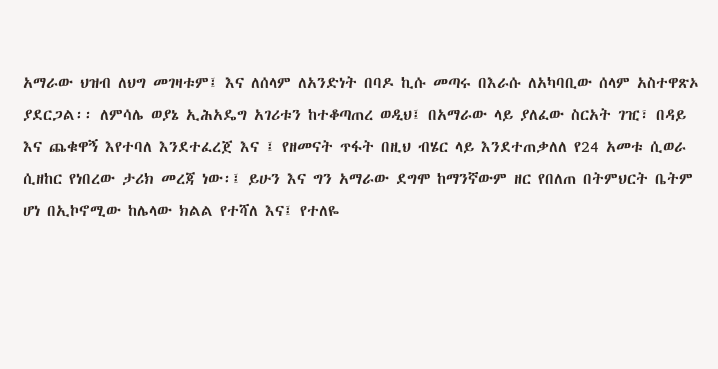አማራው ህዝብ ለህግ መገዛቱም፤ እና ለሰላም ለአንድነት በባዶ ኪሱ መጣሩ በእራሱ ለአካባቢው ሰላም አስተዋጽኦ ያደርጋል፡፡ ለምሳሌ ወያኔ ኢሕአዴግ አገሪቱን ከተቆጣጠረ ወዲህ፤ በአማራው ላይ ያለፈው ስርአት ገዢ፣ በዳይ እና ጨቁዋኝ እየተባለ እንደተፈረጀ እና ፤ የዘመናት ጥፋት በዚህ ብሄር ላይ እንደተጠቃለለ የ24 አመቱ ሲወራ ሲዘከር የነበረው ታሪክ መረጃ ነው፡፤ ይሁን እና ግን አማራው ደግሞ ከማንኛውም ዘር የበለጠ በትምህርት ቤትም ሆነ በኢኮኖሚው ከሌላው ክልል የተሻለ እና፤ የተለዬ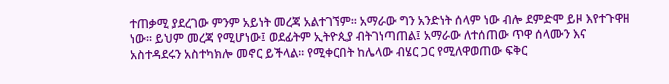ተጠቃሚ ያደረገው ምንም አይነት መረጃ አልተገኘም፡፡ አማራው ግን አንድነት ሰላም ነው ብሎ ደምድሞ ይዞ እየተጉዋዘ ነው፡፡ ይህም መረጃ የሚሆነው፤ ወደፊትም ኢትዮጲያ ብትገነጣጠል፤ አማራው ለተሰጠው ጥዋ ሰላሙን እና አስተዳደሩን አስተካክሎ መኖር ይችላል፡፡ የሚቀርበት ከሌላው ብሄር ጋር የሚለዋወጠው ፍቅር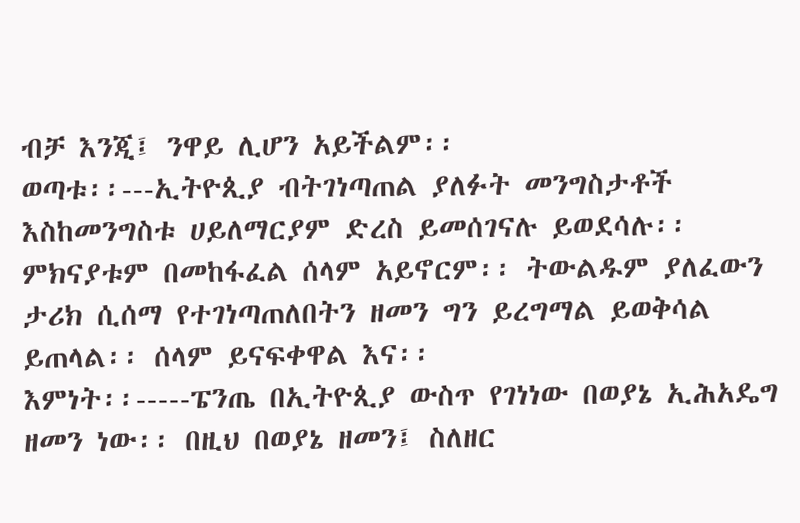ብቻ እንጂ፤ ንዋይ ሊሆን አይችልም፡፡
ወጣቱ፡፡---ኢትዮጲያ ብትገነጣጠል ያለፉት መንግስታቶች እስከመንግስቱ ሀይለማርያም ድረስ ይመሰገናሉ ይወደሳሉ፡፡ ምክናያቱም በመከፋፈል ሰላም አይኖርም፡፡ ትውልዱም ያለፈውን ታሪክ ሲሰማ የተገነጣጠለበትን ዘመን ግን ይረግማል ይወቅሳል ይጠላል፡፡ ሰላም ይናፍቀዋል እና፡፡
እምነት፡፡-----ፔንጤ በኢትዮጲያ ውስጥ የገነነው በወያኔ ኢሕአዴግ ዘመን ነው፡፡ በዚህ በወያኔ ዘመን፤ ስለዘር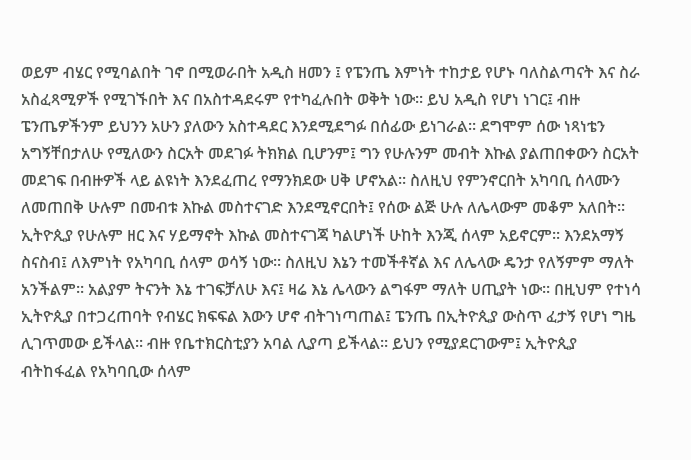ወይም ብሄር የሚባልበት ገኖ በሚወራበት አዲስ ዘመን ፤ የፔንጤ እምነት ተከታይ የሆኑ ባለስልጣናት እና ስራ አስፈጻሚዎች የሚገኙበት እና በአስተዳደሩም የተካፈሉበት ወቅት ነው፡፡ ይህ አዲስ የሆነ ነገር፤ ብዙ ፔንጤዎችንም ይህንን አሁን ያለውን አስተዳደር እንደሚደግፉ በሰፊው ይነገራል፡፡ ደግሞም ሰው ነጻነቴን አግኝቸበታለሁ የሚለውን ስርአት መደገፉ ትክክል ቢሆንም፤ ግን የሁሉንም መብት እኩል ያልጠበቀውን ስርአት መደገፍ በብዙዎች ላይ ልዩነት እንደፈጠረ የማንክደው ሀቅ ሆኖአል፡፡ ስለዚህ የምንኖርበት አካባቢ ሰላሙን ለመጠበቅ ሁሉም በመብቱ እኩል መስተናገድ እንደሚኖርበት፤ የሰው ልጅ ሁሉ ለሌላውም መቆም አለበት፡፡ ኢትዮጲያ የሁሉም ዘር እና ሃይማኖት እኩል መስተናገጃ ካልሆነች ሁከት እንጂ ሰላም አይኖርም፡፡ እንደአማኝ ስናስብ፤ ለእምነት የአካባቢ ሰላም ወሳኝ ነው፡፡ ስለዚህ እኔን ተመችቶኛል እና ለሌላው ዴንታ የለኝምም ማለት አንችልም፡፡ አልያም ትናንት እኔ ተገፍቻለሁ እና፤ ዛሬ እኔ ሌላውን ልግፋም ማለት ሀጢያት ነው፡፡ በዚህም የተነሳ ኢትዮጲያ በተጋረጠባት የብሄር ክፍፍል እውን ሆኖ ብትገነጣጠል፤ ፔንጤ በኢትዮጲያ ውስጥ ፈታኝ የሆነ ግዜ ሊገጥመው ይችላል፡፡ ብዙ የቤተክርስቲያን አባል ሊያጣ ይችላል፡፡ ይህን የሚያደርገውም፤ ኢትዮጲያ ብትከፋፈል የአካባቢው ሰላም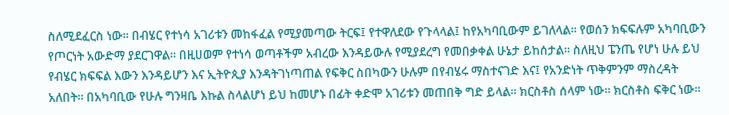ስለሚደፈርስ ነው፡፡ በብሄር የተነሳ አገሪቱን መከፋፈል የሚያመጣው ትርፍ፤ የተዋለደው የጉላላል፤ ከየአካባቢውም ይገለላል፡፡ የወሰን ክፍፍሉም አካባቢውን የጦርነት አውድማ ያደርገዋል፡፡ በዚሀወም የተነሳ ወጣቶችም አብረው እንዳይውሉ የሚያደረግ የመበቃቀል ሁኔታ ይከሰታል፡፡ ስለዚህ ፔንጤ የሆነ ሁሉ ይህ የብሄር ክፍፍል እውን እንዳይሆን እና ኢትዮጲያ እንዳትገነጣጠል የፍቅር ስበካውን ሁሉም በየብሄሩ ማስተናገድ እና፤ የአንድነት ጥቅምንም ማስረዳት አለበት፡፡ በአካባቢው የሁሉ ግንዛቤ እኩል ስላልሆነ ይህ ከመሆኑ በፊት ቀድሞ አገሪቱን መጠበቅ ግድ ይላል፡፡ ክርስቶስ ሰላም ነው፡፡ ክርስቶስ ፍቅር ነው፡፡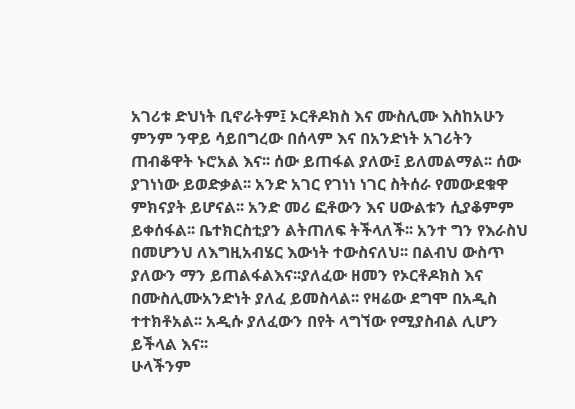አገሪቱ ድህነት ቢኖራትም፤ ኦርቶዶክስ እና ሙስሊሙ እስከአሁን ምንም ንዋይ ሳይበግረው በሰላም እና በአንድነት አገሪትን ጠብቆዋት ኑሮአል እና፡፡ ሰው ይጠፋል ያለው፤ ይለመልማል፡፡ ሰው ያገነነው ይወድቃል፡፡ አንድ አገር የገነነ ነገር ስትሰራ የመውደቁዋ ምክናያት ይሆናል፡፡ አንድ መሪ ፎቶውን እና ሀውልቱን ሲያቆምም ይቀሰፋል፡፡ ቤተክርስቲያን ልትጠለፍ ትችላለች፡፡ አንተ ግን የእራስህ በመሆንህ ለእግዚአብሄር እውነት ተውስናለህ፡፡ በልብህ ውስጥ ያለውን ማን ይጠልፋልእና፡፡ያለፈው ዘመን የኦርቶዶክስ እና በሙስሊሙአንድነት ያለፈ ይመስላል፡፡ የዛሬው ደግሞ በአዲስ ተተክቶአል፡፡ አዲሱ ያለፈውን በየት ላግኘው የሚያስብል ሊሆን ይችላል እና፡፡
ሁላችንም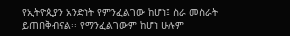የኢትዮጲያን አንድነት የምንፈልገው ከሆነ፤ ስራ መስራት ይጠበቅብናል፡፡ የማንፈልገውም ከሆነ ሁሉም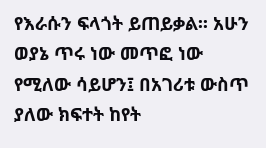የእራሱን ፍላጎት ይጠይቃል፡፡ አሁን ወያኔ ጥሩ ነው መጥፎ ነው የሚለው ሳይሆን፤ በአገሪቱ ውስጥ ያለው ክፍተት ከየት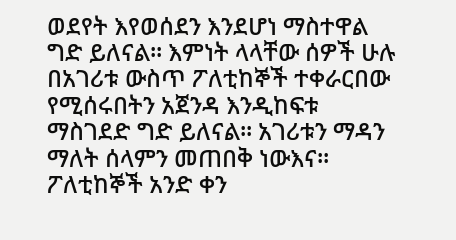ወደየት እየወሰደን እንደሆነ ማስተዋል ግድ ይለናል፡፡ እምነት ላላቸው ሰዎች ሁሉ በአገሪቱ ውስጥ ፖለቲከኞች ተቀራርበው የሚሰሩበትን አጀንዳ እንዲከፍቱ ማስገደድ ግድ ይለናል፡፡ አገሪቱን ማዳን ማለት ሰላምን መጠበቅ ነውእና፡፡ ፖለቲከኞች አንድ ቀን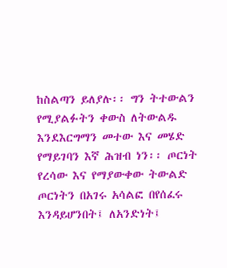ከስልጣን ይለያሉ፡፡ ግን ትተውልን የሚያልፉትን ቀውስ ለትውልዱ እንደእርግማን መተው እና መሄድ የማይገባን እኛ ሕዝብ ነን፡፡ ጦርነት የረሳው እና የማያውቀው ትውልድ ጦርነትን በአገሩ አሳልፎ በየሰፈሩ እንዳይሆንበት፤ ለአንድነት፤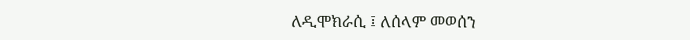ለዲሞክራሲ ፤ ለሰላም መወሰን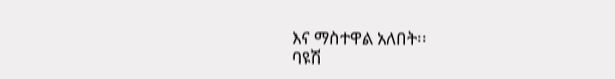እና ማስተዋል አለበት፡፡
ባዩሽ